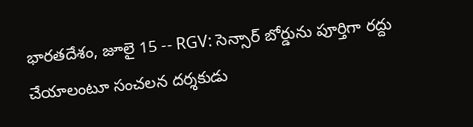భారతదేశం, జూలై 15 -- RGV: సెన్సార్ బోర్డును పూర్తిగా రద్దు చేయాలంటూ సంచలన దర్శకుడు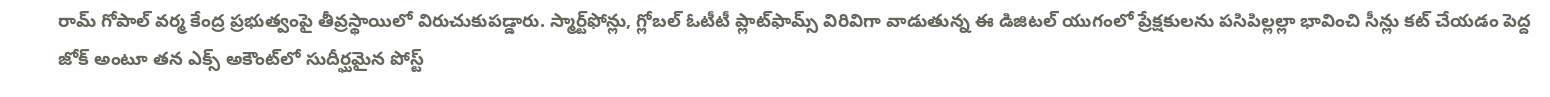రామ్ గోపాల్ వర్మ కేంద్ర ప్రభుత్వంపై తీవ్రస్థాయిలో విరుచుకుపడ్డారు. స్మార్ట్‌ఫోన్లు, గ్లోబల్ ఓటీటీ ప్లాట్‌ఫామ్స్ విరివిగా వాడుతున్న ఈ డిజిటల్ యుగంలో ప్రేక్షకులను పసిపిల్లల్లా భావించి సీన్లు కట్ చేయడం పెద్ద జోక్ అంటూ తన ఎక్స్ అకౌంట్‌లో సుదీర్ఘమైన పోస్ట్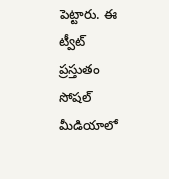పెట్టారు. ఈ ట్వీట్ ప్రస్తుతం సోషల్ మీడియాలో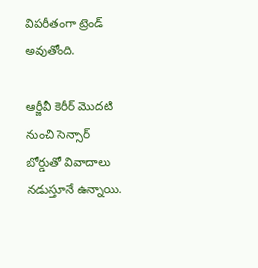విపరీతంగా ట్రెండ్ అవుతోంది.

ఆర్జీవీ కెరీర్ మొదటి నుంచి సెన్సార్ బోర్డుతో వివాదాలు నడుస్తూనే ఉన్నాయి.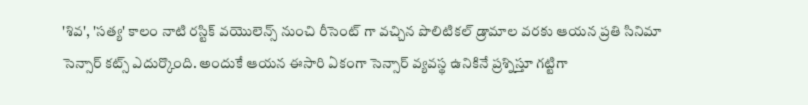'శివ', 'సత్య' కాలం నాటి రస్టిక్ వయొలెన్స్ నుంచి రీసెంట్ గా వచ్చిన పొలిటికల్ డ్రామాల వరకు ఆయన ప్రతి సినిమా సెన్సార్ కట్స్ ఎదుర్కొంది. అందుకే ఆయన ఈసారి ఏకంగా సెన్సార్ వ్యవస్థ ఉనికినే ప్రశ్నిస్తూ గట్టిగా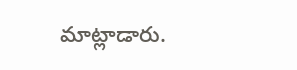మాట్లాడారు.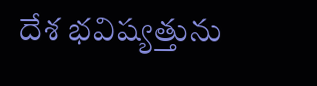దేశ భవిష్యత్తును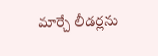మార్చే లీడర్లను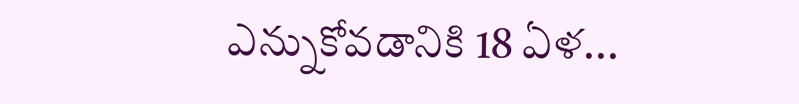ఎన్నుకోవడానికి 18 ఏళ...